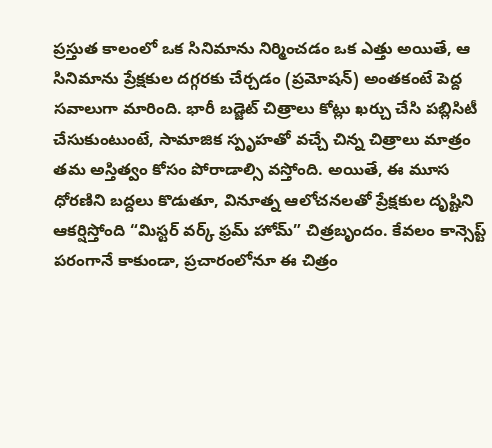ప్రస్తుత కాలంలో ఒక సినిమాను నిర్మించడం ఒక ఎత్తు అయితే, ఆ సినిమాను ప్రేక్షకుల దగ్గరకు చేర్చడం (ప్రమోషన్) అంతకంటే పెద్ద సవాలుగా మారింది. భారీ బడ్జెట్ చిత్రాలు కోట్లు ఖర్చు చేసి పబ్లిసిటీ చేసుకుంటుంటే, సామాజిక స్పృహతో వచ్చే చిన్న చిత్రాలు మాత్రం తమ అస్తిత్వం కోసం పోరాడాల్సి వస్తోంది. అయితే, ఈ మూస ధోరణిని బద్దలు కొడుతూ, వినూత్న ఆలోచనలతో ప్రేక్షకుల దృష్టిని ఆకర్షిస్తోంది “మిస్టర్ వర్క్ ఫ్రమ్ హోమ్” చిత్రబృందం. కేవలం కాన్సెప్ట్ పరంగానే కాకుండా, ప్రచారంలోనూ ఈ చిత్రం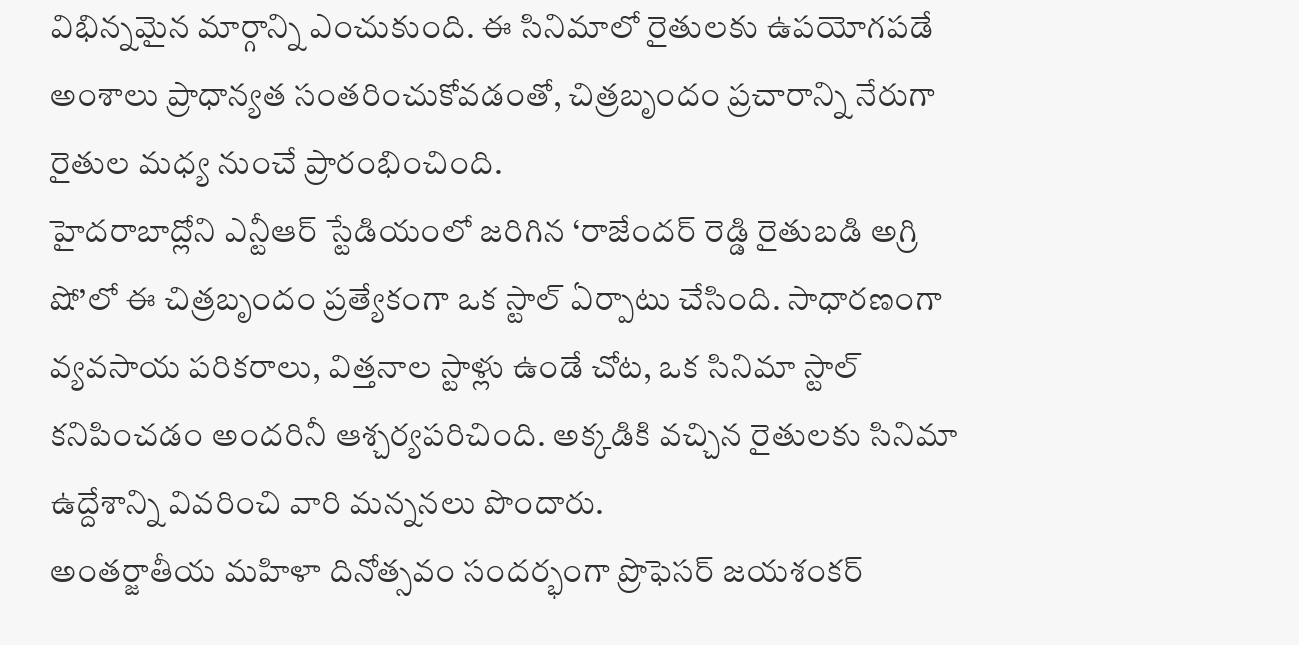విభిన్నమైన మార్గాన్ని ఎంచుకుంది. ఈ సినిమాలో రైతులకు ఉపయోగపడే అంశాలు ప్రాధాన్యత సంతరించుకోవడంతో, చిత్రబృందం ప్రచారాన్ని నేరుగా రైతుల మధ్య నుంచే ప్రారంభించింది.
హైదరాబాద్లోని ఎన్టీఆర్ స్టేడియంలో జరిగిన ‘రాజేందర్ రెడ్డి రైతుబడి అగ్రి షో’లో ఈ చిత్రబృందం ప్రత్యేకంగా ఒక స్టాల్ ఏర్పాటు చేసింది. సాధారణంగా వ్యవసాయ పరికరాలు, విత్తనాల స్టాళ్లు ఉండే చోట, ఒక సినిమా స్టాల్ కనిపించడం అందరినీ ఆశ్చర్యపరిచింది. అక్కడికి వచ్చిన రైతులకు సినిమా ఉద్దేశాన్ని వివరించి వారి మన్ననలు పొందారు.
అంతర్జాతీయ మహిళా దినోత్సవం సందర్భంగా ప్రొఫెసర్ జయశంకర్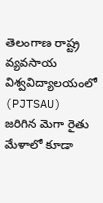తెలంగాణ రాష్ట్ర వ్యవసాయ విశ్వవిద్యాలయంలో (PJTSAU) జరిగిన మెగా రైతు మేళాలో కూడా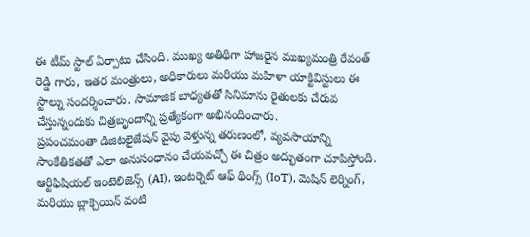ఈ టీమ్ స్టాల్ ఏర్పాటు చేసింది. ముఖ్య అతిథిగా హాజరైన ముఖ్యమంత్రి రేవంత్ రెడ్డి గారు, ఇతర మంత్రులు, అధికారులు మరియు మహిళా యాక్టివిస్టులు ఈ స్టాల్ను సందర్శించారు. సామాజిక బాధ్యతతో సినిమాను రైతులకు చేరువ చేస్తున్నందుకు చిత్రబృందాన్ని ప్రత్యేకంగా అభినందించారు.
ప్రపంచమంతా డిజిటలైజేషన్ వైపు వెళ్తున్న తరుణంలో, వ్యవసాయాన్ని సాంకేతికతతో ఎలా అనుసంధానం చేయవచ్చో ఈ చిత్రం అద్భుతంగా చూపిస్తోంది. ఆర్టిఫిషియల్ ఇంటెలిజెన్స్ (AI), ఇంటర్నెట్ ఆఫ్ థింగ్స్ (IoT), మెషిన్ లెర్నింగ్, మరియు బ్లాక్చెయిన్ వంటి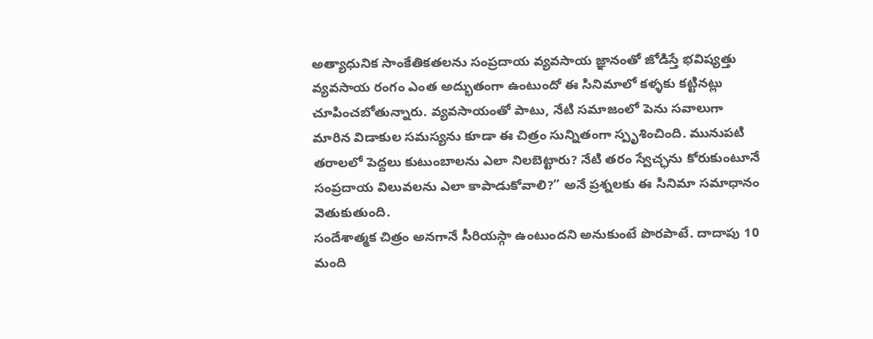అత్యాధునిక సాంకేతికతలను సంప్రదాయ వ్యవసాయ జ్ఞానంతో జోడిస్తే భవిష్యత్తు వ్యవసాయ రంగం ఎంత అద్భుతంగా ఉంటుందో ఈ సినిమాలో కళ్ళకు కట్టినట్లు చూపించబోతున్నారు. వ్యవసాయంతో పాటు, నేటి సమాజంలో పెను సవాలుగా మారిన విడాకుల సమస్యను కూడా ఈ చిత్రం సున్నితంగా స్పృశించింది. మునుపటి తరాలలో పెద్దలు కుటుంబాలను ఎలా నిలబెట్టారు? నేటి తరం స్వేచ్ఛను కోరుకుంటూనే సంప్రదాయ విలువలను ఎలా కాపాడుకోవాలి?” అనే ప్రశ్నలకు ఈ సినిమా సమాధానం వెతుకుతుంది.
సందేశాత్మక చిత్రం అనగానే సీరియస్గా ఉంటుందని అనుకుంటే పొరపాటే. దాదాపు 10 మంది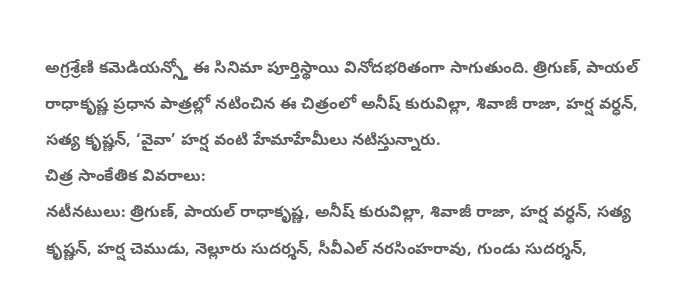అగ్రశ్రేణి కమెడియన్స్తో ఈ సినిమా పూర్తిస్థాయి వినోదభరితంగా సాగుతుంది. త్రిగుణ్, పాయల్ రాధాకృష్ణ ప్రధాన పాత్రల్లో నటించిన ఈ చిత్రంలో అనీష్ కురువిల్లా, శివాజీ రాజా, హర్ష వర్ధన్, సత్య కృష్ణన్, ‘వైవా’ హర్ష వంటి హేమాహేమీలు నటిస్తున్నారు.
చిత్ర సాంకేతిక వివరాలు:
నటీనటులు: త్రిగుణ్, పాయల్ రాధాకృష్ణ, అనీష్ కురువిల్లా, శివాజీ రాజా, హర్ష వర్ధన్, సత్య కృష్ణన్, హర్ష చెముడు, నెల్లూరు సుదర్శన్, సీవీఎల్ నరసింహరావు, గుండు సుదర్శన్,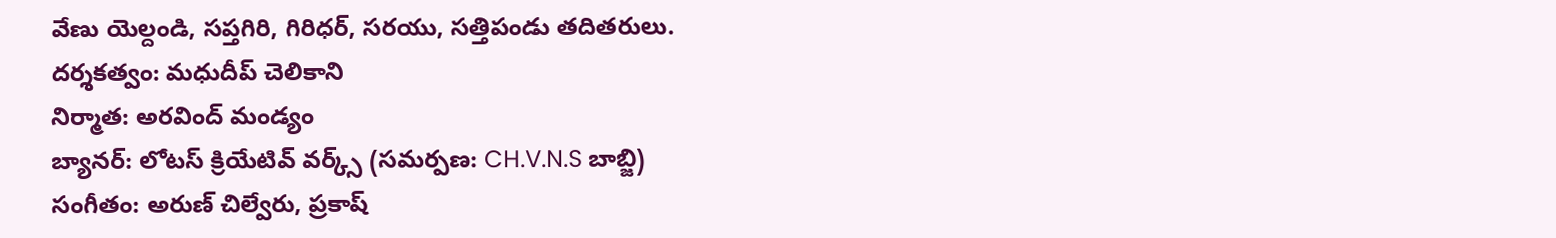వేణు యెల్దండి, సప్తగిరి, గిరిధర్, సరయు, సత్తిపండు తదితరులు.
దర్శకత్వం: మధుదీప్ చెలికాని
నిర్మాత: అరవింద్ మండ్యం
బ్యానర్: లోటస్ క్రియేటివ్ వర్క్స్ (సమర్పణ: CH.V.N.S బాబ్జి)
సంగీతం: అరుణ్ చిల్వేరు, ప్రకాష్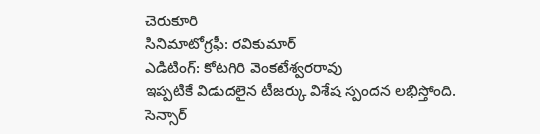చెరుకూరి
సినిమాటోగ్రఫీ: రవికుమార్
ఎడిటింగ్: కోటగిరి వెంకటేశ్వరరావు
ఇప్పటికే విడుదలైన టీజర్కు విశేష స్పందన లభిస్తోంది. సెన్సార్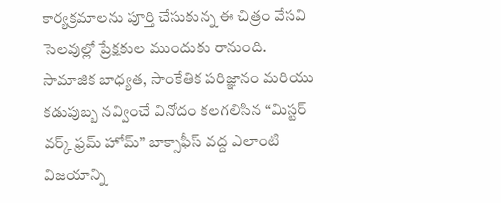కార్యక్రమాలను పూర్తి చేసుకున్న ఈ చిత్రం వేసవి సెలవుల్లో ప్రేక్షకుల ముందుకు రానుంది. సామాజిక బాధ్యత, సాంకేతిక పరిజ్ఞానం మరియు కడుపుబ్బ నవ్వించే వినోదం కలగలిసిన “మిస్టర్ వర్క్ ఫ్రమ్ హోమ్” బాక్సాఫీస్ వద్ద ఎలాంటి విజయాన్ని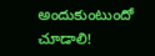అందుకుంటుందో చూడాలి!